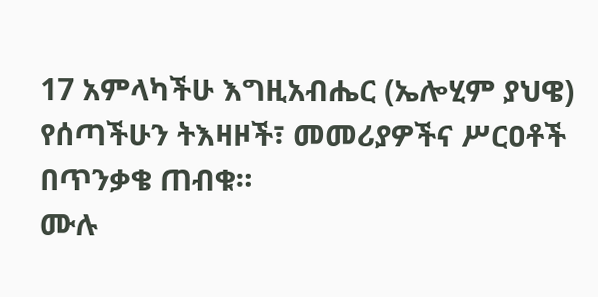17 አምላካችሁ እግዚአብሔር (ኤሎሂም ያህዌ) የሰጣችሁን ትእዛዞች፣ መመሪያዎችና ሥርዐቶች በጥንቃቄ ጠብቁ።
ሙሉ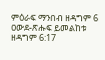ምዕራፍ ማንበብ ዘዳግም 6
ዐውደ-ጽሑፍ ይመልከቱ ዘዳግም 6:17